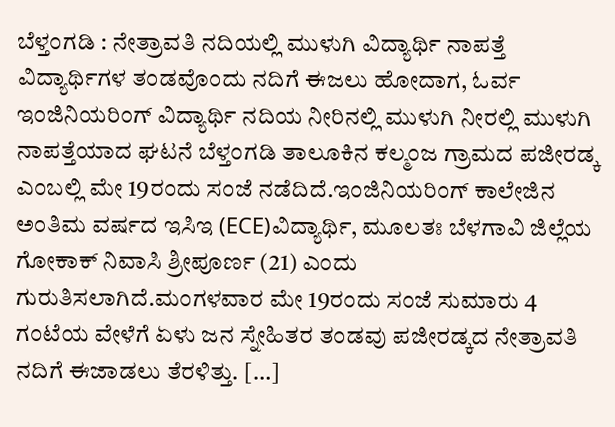ಬೆಳ್ತಂಗಡಿ : ನೇತ್ರಾವತಿ ನದಿಯಲ್ಲಿ ಮುಳುಗಿ ವಿದ್ಯಾರ್ಥಿ ನಾಪತ್ತೆ
ವಿದ್ಯಾರ್ಥಿಗಳ ತಂಡವೊಂದು ನದಿಗೆ ಈಜಲು ಹೋದಾಗ, ಓರ್ವ ಇಂಜಿನಿಯರಿಂಗ್ ವಿದ್ಯಾರ್ಥಿ ನದಿಯ ನೀರಿನಲ್ಲಿ ಮುಳುಗಿ ನೀರಲ್ಲಿ ಮುಳುಗಿ ನಾಪತ್ತೆಯಾದ ಘಟನೆ ಬೆಳ್ತಂಗಡಿ ತಾಲೂಕಿನ ಕಲ್ಮಂಜ ಗ್ರಾಮದ ಪಜೀರಡ್ಕ ಎಂಬಲ್ಲಿ ಮೇ 19ರಂದು ಸಂಜೆ ನಡೆದಿದೆ.ಇಂಜಿನಿಯರಿಂಗ್ ಕಾಲೇಜಿನ ಅಂತಿಮ ವರ್ಷದ ಇಸಿಇ (ECE)ವಿದ್ಯಾರ್ಥಿ, ಮೂಲತಃ ಬೆಳಗಾವಿ ಜಿಲ್ಲೆಯ ಗೋಕಾಕ್ ನಿವಾಸಿ ಶ್ರೀಪೂರ್ಣ (21) ಎಂದು ಗುರುತಿಸಲಾಗಿದೆ.ಮಂಗಳವಾರ ಮೇ 19ರಂದು ಸಂಜೆ ಸುಮಾರು 4 ಗಂಟೆಯ ವೇಳೆಗೆ ಏಳು ಜನ ಸ್ನೇಹಿತರ ತಂಡವು ಪಜೀರಡ್ಕದ ನೇತ್ರಾವತಿ ನದಿಗೆ ಈಜಾಡಲು ತೆರಳಿತ್ತು. […]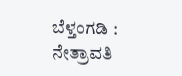ಬೆಳ್ತಂಗಡಿ : ನೇತ್ರಾವತಿ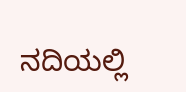ನದಿಯಲ್ಲಿ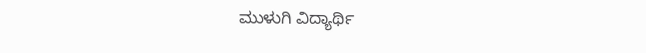ಮುಳುಗಿ ವಿದ್ಯಾರ್ಥಿ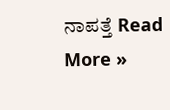ನಾಪತ್ತೆ Read More »